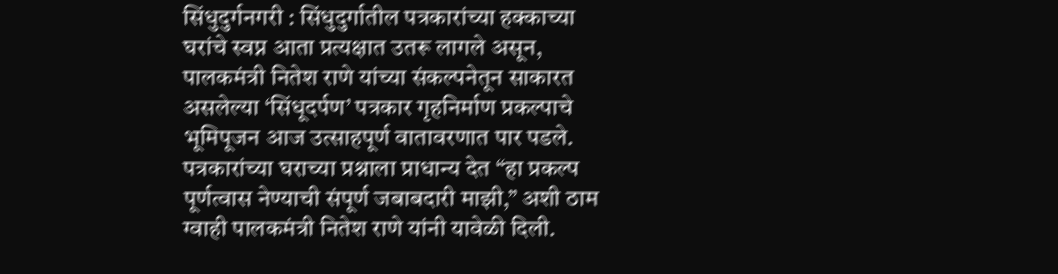सिंधुदुर्गनगरी : सिंधुदुर्गातील पत्रकारांच्या हक्काच्या घरांचे स्वप्न आता प्रत्यक्षात उतरू लागले असून, पालकमंत्री नितेश राणे यांच्या संकल्पनेतून साकारत असलेल्या ‘सिंधूदर्पण’ पत्रकार गृहनिर्माण प्रकल्पाचे भूमिपूजन आज उत्साहपूर्ण वातावरणात पार पडले. पत्रकारांच्या घराच्या प्रश्नाला प्राधान्य देत “हा प्रकल्प पूर्णत्वास नेण्याची संपूर्ण जबाबदारी माझी,” अशी ठाम ग्वाही पालकमंत्री नितेश राणे यांनी यावेळी दिली.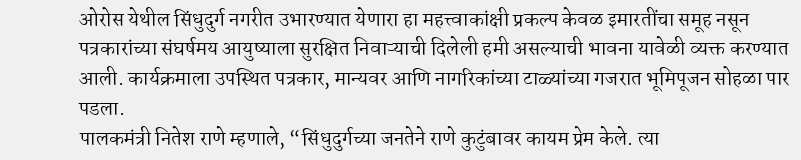ओरोस येथील सिंधुदुर्ग नगरीत उभारण्यात येणारा हा महत्त्वाकांक्षी प्रकल्प केवळ इमारतींचा समूह नसून पत्रकारांच्या संघर्षमय आयुष्याला सुरक्षित निवाऱ्याची दिलेली हमी असल्याची भावना यावेळी व्यक्त करण्यात आली. कार्यक्रमाला उपस्थित पत्रकार, मान्यवर आणि नागरिकांच्या टाळ्यांच्या गजरात भूमिपूजन सोहळा पार पडला.
पालकमंत्री नितेश राणे म्हणाले, “सिंधुदुर्गच्या जनतेने राणे कुटुंबावर कायम प्रेम केले. त्या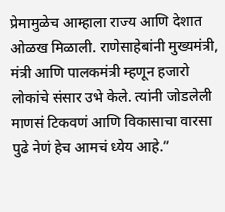प्रेमामुळेच आम्हाला राज्य आणि देशात ओळख मिळाली. राणेसाहेबांनी मुख्यमंत्री, मंत्री आणि पालकमंत्री म्हणून हजारो लोकांचे संसार उभे केले. त्यांनी जोडलेली माणसं टिकवणं आणि विकासाचा वारसा पुढे नेणं हेच आमचं ध्येय आहे.”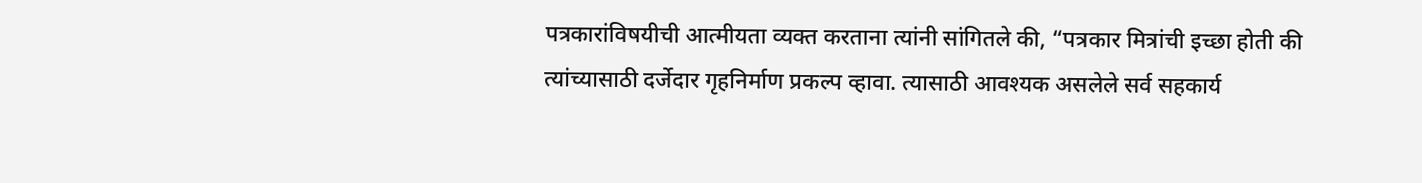पत्रकारांविषयीची आत्मीयता व्यक्त करताना त्यांनी सांगितले की, “पत्रकार मित्रांची इच्छा होती की त्यांच्यासाठी दर्जेदार गृहनिर्माण प्रकल्प व्हावा. त्यासाठी आवश्यक असलेले सर्व सहकार्य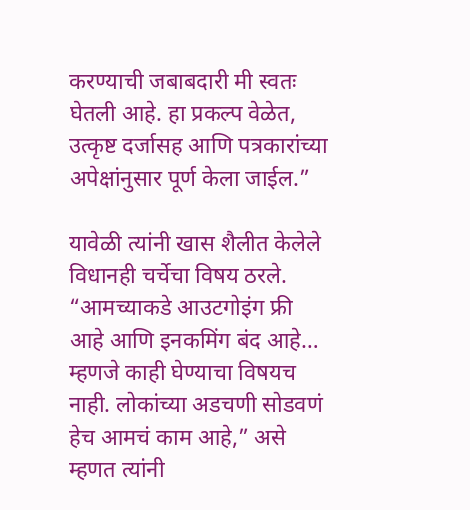करण्याची जबाबदारी मी स्वतः घेतली आहे. हा प्रकल्प वेळेत, उत्कृष्ट दर्जासह आणि पत्रकारांच्या अपेक्षांनुसार पूर्ण केला जाईल.”

यावेळी त्यांनी खास शैलीत केलेले विधानही चर्चेचा विषय ठरले. “आमच्याकडे आउटगोइंग फ्री आहे आणि इनकमिंग बंद आहे… म्हणजे काही घेण्याचा विषयच नाही. लोकांच्या अडचणी सोडवणं हेच आमचं काम आहे,” असे म्हणत त्यांनी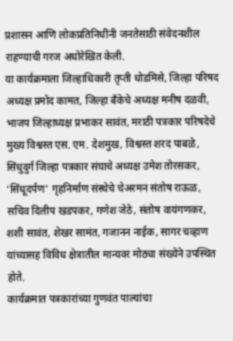प्रशासन आणि लोकप्रतिनिधींनी जनतेसाठी संवेदनशील राहण्याची गरज अधोरेखित केली.
या कार्यक्रमाला जिल्हाधिकारी तृप्ती धोडमिसे, जिल्हा परिषद अध्यक्ष प्रमोद कामत, जिल्हा बँकेचे अध्यक्ष मनीष दळवी, भाजप जिल्हाध्यक्ष प्रभाकर सावंत, मराठी पत्रकार परिषदेचे मुख्य विश्वस्त एस. एम. देशमुख, विश्वस्त शरद पाबळे, सिंधुदुर्ग जिल्हा पत्रकार संघाचे अध्यक्ष उमेश तोरसकर, ‘सिंधूदर्पण’ गृहनिर्माण संस्थेचे चेअरमन संतोष राऊळ, सचिव दिलीप खडपकर, गणेश जेठे, संतोष वायंगणकर, शशी सावंत, शेखर सामंत, गजानन नाईक, सागर चव्हाण यांच्यासह विविध क्षेत्रातील मान्यवर मोठ्या संख्येने उपस्थित होते.
कार्यक्रमात पत्रकारांच्या गुणवंत पाल्यांचा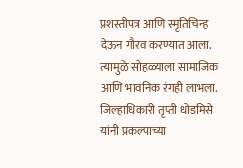प्रशस्तीपत्र आणि स्मृतिचिन्ह देऊन गौरव करण्यात आला. त्यामुळे सोहळ्याला सामाजिक आणि भावनिक रंगही लाभला.
जिल्हाधिकारी तृप्ती धोडमिसे यांनी प्रकल्पाच्या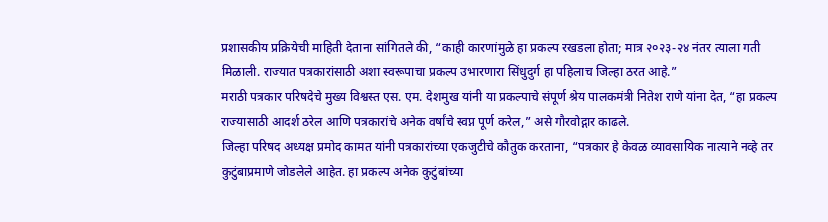प्रशासकीय प्रक्रियेची माहिती देताना सांगितले की, “काही कारणांमुळे हा प्रकल्प रखडला होता; मात्र २०२३-२४ नंतर त्याला गती मिळाली. राज्यात पत्रकारांसाठी अशा स्वरूपाचा प्रकल्प उभारणारा सिंधुदुर्ग हा पहिलाच जिल्हा ठरत आहे.”
मराठी पत्रकार परिषदेचे मुख्य विश्वस्त एस. एम. देशमुख यांनी या प्रकल्पाचे संपूर्ण श्रेय पालकमंत्री नितेश राणे यांना देत, “हा प्रकल्प राज्यासाठी आदर्श ठरेल आणि पत्रकारांचे अनेक वर्षांचे स्वप्न पूर्ण करेल,” असे गौरवोद्गार काढले.
जिल्हा परिषद अध्यक्ष प्रमोद कामत यांनी पत्रकारांच्या एकजुटीचे कौतुक करताना, “पत्रकार हे केवळ व्यावसायिक नात्याने नव्हे तर कुटुंबाप्रमाणे जोडलेले आहेत. हा प्रकल्प अनेक कुटुंबांच्या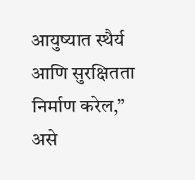आयुष्यात स्थैर्य आणि सुरक्षितता निर्माण करेल,” असे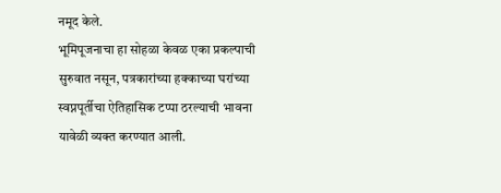नमूद केले.
भूमिपूजनाचा हा सोहळा केवळ एका प्रकल्पाची सुरुवात नसून, पत्रकारांच्या हक्काच्या घरांच्या स्वप्नपूर्तीचा ऐतिहासिक टप्पा ठरल्याची भावना यावेळी व्यक्त करण्यात आली.